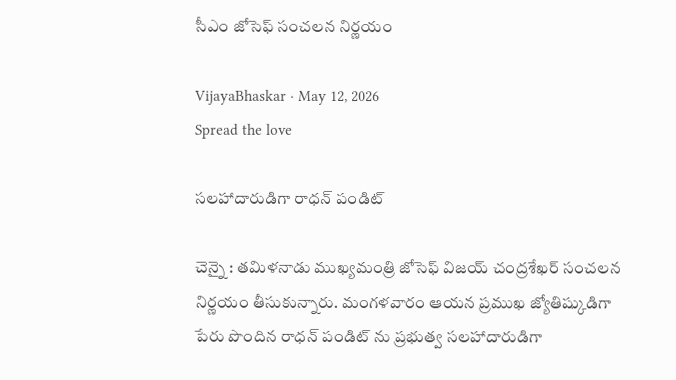సీఎం జోసెఫ్ సంచ‌ల‌న నిర్ణ‌యం

VijayaBhaskar · May 12, 2026
Spread the love

స‌ల‌హాదారుడిగా రాధ‌న్ పండిట్

చెన్నై : త‌మిళ‌నాడు ముఖ్య‌మంత్రి జోసెఫ్ విజ‌య్ చంద్ర‌శేఖ‌ర్ సంచ‌ల‌న నిర్ణ‌యం తీసుకున్నారు. మంగ‌ళ‌వారం ఆయ‌న ప్ర‌ముఖ జ్యోతిష్కుడిగా పేరు పొందిన రాధ‌న్ పండిట్ ను ప్ర‌భుత్వ స‌ల‌హాదారుడిగా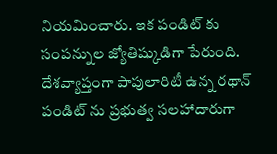నియ‌మించారు. ఇక పండిట్ కు సంపన్నుల జ్యోతిష్కుడిగా పేరుంది. దేశవ్యాప్తంగా పాపులారిటీ ఉన్న రథాన్ పండిట్ ను ప్రభుత్వ సలహాదారుగా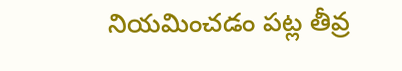నియమించడం ప‌ట్ల తీవ్ర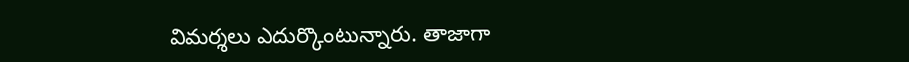విమ‌ర్శ‌లు ఎదుర్కొంటున్నారు. తాజాగా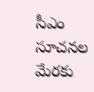సీఎం సూచ‌న‌ల మేర‌కు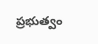ప్ర‌భుత్వం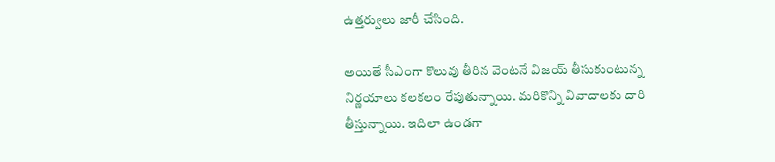ఉత్త‌ర్వులు జారీ చేసింది.

అయితే సీఎంగా కొలువు తీరిన వెంట‌నే విజ‌య్ తీసుకుంటున్న నిర్ణ‌యాలు క‌ల‌క‌లం రేపుతున్నాయి. మ‌రికొన్ని వివాదాల‌కు దారి తీస్తున్నాయి. ఇదిలా ఉండ‌గా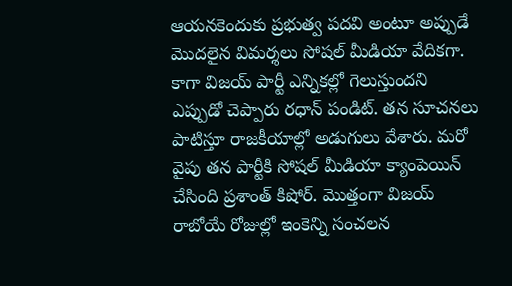ఆయనకెందుకు ప్రభుత్వ పదవి అంటూ అప్పుడే మొదలైన విమర్శలు సోష‌ల్ మీడియా వేదిక‌గా. కాగా విజయ్ పార్టీ ఎన్నికల్లో గెలుస్తుందని ఎప్పుడో చెప్పారు ర‌ధాన్ పండిట్. త‌న సూచనలు పాటిస్తూ రాజకీయాల్లో అడుగులు వేశారు. మ‌రో వైపు త‌న పార్టీకి సోష‌ల్ మీడియా క్యాంపెయిన్ చేసింది ప్ర‌శాంత్ కిషోర్. మొత్తంగా విజ‌య్ రాబోయే రోజుల్లో ఇంకెన్ని సంచ‌ల‌న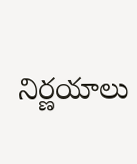నిర్ణ‌యాలు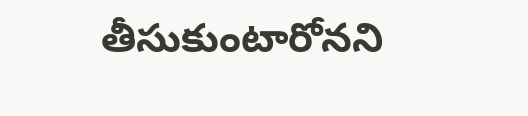తీసుకుంటారోన‌ని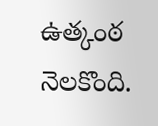ఉత్కంఠ నెల‌కొంది.